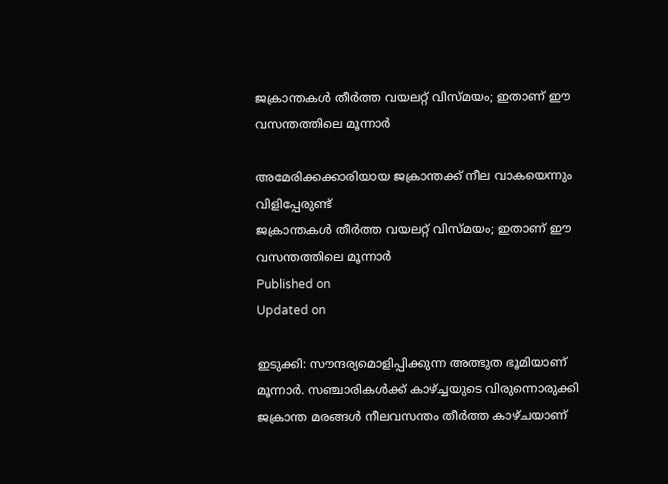ജക്രാന്തകള്‍ തീര്‍ത്ത വയലറ്റ് വിസ്മയം; ഇതാണ് ഈ വസന്തത്തിലെ മൂന്നാര്‍

അമേരിക്കക്കാരിയായ ജക്രാന്തക്ക് നീല വാകയെന്നും വിളിപ്പേരുണ്ട്
ജക്രാന്തകള്‍ തീര്‍ത്ത വയലറ്റ് വിസ്മയം; ഇതാണ് ഈ വസന്തത്തിലെ മൂന്നാര്‍
Published on
Updated on

ഇടുക്കി: സൗന്ദര്യമൊളിപ്പിക്കുന്ന അത്ഭുത ഭൂമിയാണ് മൂന്നാര്‍. സഞ്ചാരികള്‍ക്ക് കാഴ്ച്ചയുടെ വിരുന്നൊരുക്കി ജക്രാന്ത മരങ്ങള്‍ നീലവസന്തം തീര്‍ത്ത കാഴ്ചയാണ്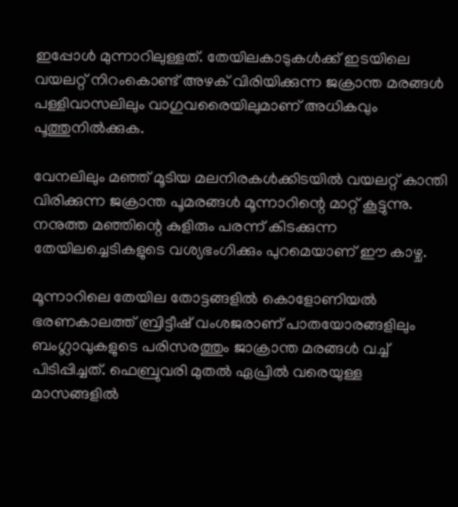ഇപ്പോള്‍ മുന്നാറിലുള്ളത്. തേയിലകാടുകള്‍ക്ക് ഇടയിലെ വയലറ്റ് നിറംകൊണ്ട് അഴക് വിരിയിക്കുന്ന ജക്രാന്ത മരങ്ങള്‍ പള്ളിവാസലിലും വാഗുവരൈയിലുമാണ് അധികവും പൂത്തുനില്‍ക്കുക.

വേനലിലും മഞ്ഞ് മൂടിയ മലനിരകള്‍ക്കിടയില്‍ വയലറ്റ് കാന്തി വിരിക്കുന്ന ജക്രാന്ത പൂമരങ്ങള്‍ മൂന്നാറിന്റെ മാറ്റ് കൂട്ടുന്നു. നനുത്ത മഞ്ഞിന്റെ കുളിരും പരന്ന് കിടക്കുന്ന തേയിലച്ചെടികളുടെ വശ്യഭംഗിക്കും പുറമെയാണ് ഈ കാഴ്ച.

മൂന്നാറിലെ തേയില തോട്ടങ്ങളില്‍ കൊളോണിയല്‍ ഭരണകാലത്ത് ബ്രിട്ടീഷ് വംശജരാണ് പാതയോരങ്ങളിലും ബംഗ്ലാവുകളുടെ പരിസരത്തും ജാക്രാന്ത മരങ്ങള്‍ വച്ച് പിടിപ്പിച്ചത്. ഫെബ്രുവരി മുതല്‍ ഏപ്രില്‍ വരെയുള്ള മാസങ്ങളില്‍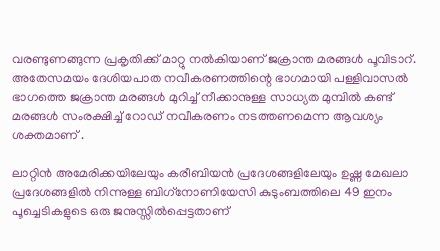വരണ്ടുണങ്ങുന്ന പ്രകൃതിക്ക് മാറ്റു നല്‍കിയാണ് ജക്രാന്ത മരങ്ങള്‍ പൂവിടാറ്. അതേസമയം ദേശിയപാത നവീകരണത്തിന്റെ ഭാഗമായി പള്ളിവാസല്‍ ഭാഗത്തെ ജക്രാന്ത മരങ്ങള്‍ മുറിച്ച് നീക്കാനുള്ള സാധ്യത മുമ്പില്‍ കണ്ട് മരങ്ങള്‍ സംരക്ഷിച്ച് റോഡ് നവീകരണം നടത്തണമെന്ന ആവശ്യം ശക്തമാണ് .

ലാറ്റിന്‍ അമേരിക്കയിലേയും കരീബിയന്‍ പ്രദേശങ്ങളിലേയും ഉഷ്ണ മേഖലാ പ്രദേശങ്ങളില്‍ നിന്നുള്ള ബിഗ്‌നോണിയേസി കുടുംബത്തിലെ 49 ഇനം പൂച്ചെടികളുടെ ഒരു ജനുസ്സില്‍പ്പെട്ടതാണ്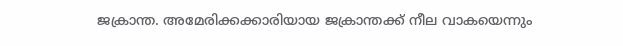ജക്രാന്ത. അമേരിക്കക്കാരിയായ ജക്രാന്തക്ക് നീല വാകയെന്നും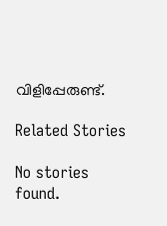വിളിപ്പേരുണ്ട്.

Related Stories

No stories found.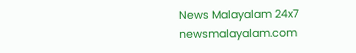News Malayalam 24x7
newsmalayalam.com